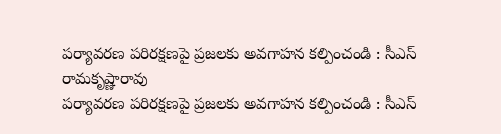పర్యావరణ పరిరక్షణపై ప్రజలకు అవగాహన కల్పించండి : సీఎస్ రామకృష్ణారావు
పర్యావరణ పరిరక్షణపై ప్రజలకు అవగాహన కల్పించండి : సీఎస్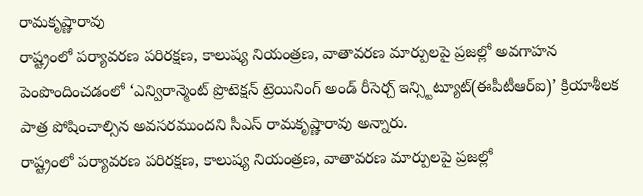రామకృష్ణారావు
రాష్ట్రంలో పర్యావరణ పరిరక్షణ, కాలుష్య నియంత్రణ, వాతావరణ మార్పులపై ప్రజల్లో అవగాహన పెంపొందించడంలో ‘ఎన్విరాన్మెంట్ ప్రొటెక్షన్ ట్రెయినింగ్ అండ్ రీసెర్చ్ ఇన్స్టిట్యూట్(ఈపీటీఆర్ఐ)’ క్రియాశీలక పాత్ర పోషించాల్సిన అవసరముందని సీఎస్ రామకృష్ణారావు అన్నారు.
రాష్ట్రంలో పర్యావరణ పరిరక్షణ, కాలుష్య నియంత్రణ, వాతావరణ మార్పులపై ప్రజల్లో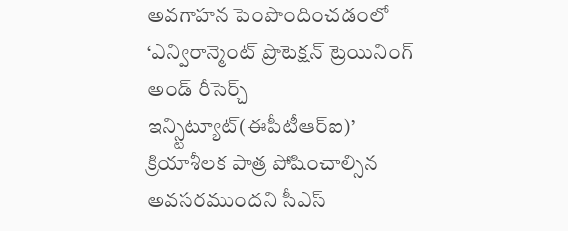అవగాహన పెంపొందించడంలో ‘ఎన్విరాన్మెంట్ ప్రొటెక్షన్ ట్రెయినింగ్ అండ్ రీసెర్చ్ ఇన్స్టిట్యూట్(ఈపీటీఆర్ఐ)’ క్రియాశీలక పాత్ర పోషించాల్సిన అవసరముందని సీఎస్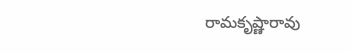రామకృష్ణారావు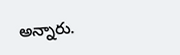అన్నారు.